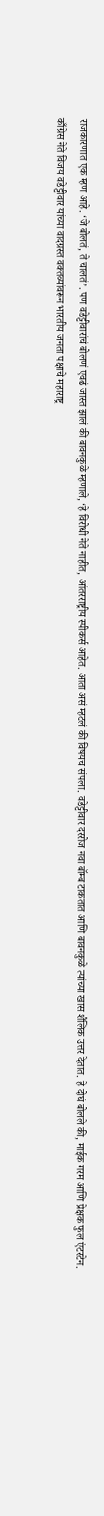राजकारणात एक म्हण आहे. ‘जे बोलतं, ते चालतं’. पण वडेट्टीवारांचं बोलणं एवढं जास्त झालं की बावनकुळे म्हणाले, ‘हे विरोधी नेते नाहीत, आंतरराष्ट्रीय स्पीकर्स आहेत. आता असं म्हटलं की विषयच संपला. वडेट्टीवार दररोज नवा बॉम्ब टाकतात आणि बावनकुळे त्यांच्या खास शैलिक उत्तर देतात. हे दोघं बोलले की, माईक गरम आणि प्रेक्षक फुल एंटरटेन.
काँग्रेस नेते विजय वडेट्टीवार यांच्या वादग्रस्त वक्तव्यांवरून भारतीय जनता पक्षाचे महाराष्ट्र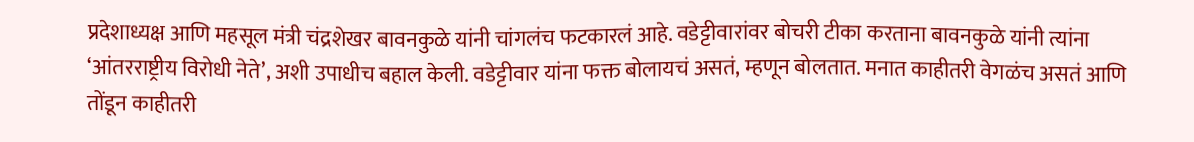प्रदेशाध्यक्ष आणि महसूल मंत्री चंद्रशेखर बावनकुळे यांनी चांगलंच फटकारलं आहे. वडेट्टीवारांवर बोचरी टीका करताना बावनकुळे यांनी त्यांना ‘आंतरराष्ट्रीय विरोधी नेते’, अशी उपाधीच बहाल केली. वडेट्टीवार यांना फक्त बोलायचं असतं, म्हणून बोलतात. मनात काहीतरी वेगळंच असतं आणि तोंडून काहीतरी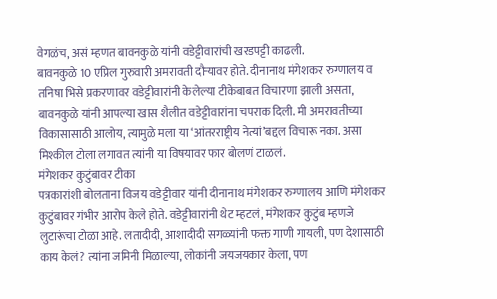वेगळंच, असं म्हणत बावनकुळे यांनी वडेट्टीवारांची खरडपट्टी काढली.
बावनकुळे 10 एप्रिल गुरुवारी अमरावती दौऱ्यावर होते. दीनानाथ मंगेशकर रुग्णालय व तनिषा भिसे प्रकरणावर वडेट्टीवारांनी केलेल्या टीकेबाबत विचारणा झाली असता, बावनकुळे यांनी आपल्या खास शैलीत वडेट्टीवारांना चपराक दिली. मी अमरावतीच्या विकासासाठी आलोय, त्यामुळे मला या ‘आंतरराष्ट्रीय नेत्यां’बद्दल विचारू नका. असा मिश्कील टोला लगावत त्यांनी या विषयावर फार बोलणं टाळलं.
मंगेशकर कुटुंबावर टीका
पत्रकारांशी बोलताना विजय वडेट्टीवार यांनी दीनानाथ मंगेशकर रुग्णालय आणि मंगेशकर कुटुंबावर गंभीर आरोप केले होते. वडेट्टीवारांनी थेट म्हटलं, मंगेशकर कुटुंब म्हणजे लुटारूंचा टोळा आहे. लतादीदी, आशादीदी सगळ्यांनी फक्त गाणी गायली, पण देशासाठी काय केलं? त्यांना जमिनी मिळाल्या, लोकांनी जयजयकार केला, पण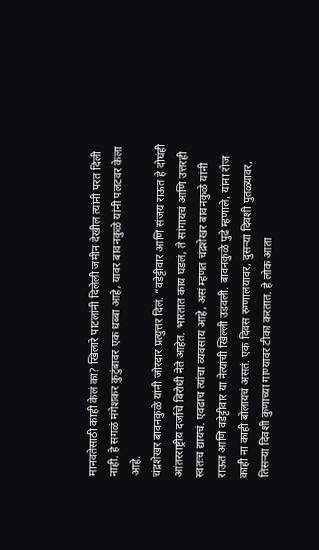मानवतेसाठी काही केलं का? खिलारे पाटलांनी दिलेली जमीन देखील त्यांनी परत दिली नाही. हे सगळं मंगेशकर कुटुंबावर एक धब्बा आहे, यावर बावनकुळे यांनी पलटवर केला आहे.
चंद्रशेखर बावनकुळे यांनी जोरदार प्रत्युत्तर दिलं. “वडेट्टीवार आणि संजय राऊत हे दोघंही आंतरराष्ट्रीय दर्जाचे विरोधी नेते आहेत. भारतात काय घडलं, ते सांगायचं आणि उत्तरही स्वतःच द्यायचं. एवढाच त्यांचा व्यवसाय आहे, असं म्हणत चंद्रशेखर बावनकुळे यांनी राऊत आणि वडेट्टीवार या नेत्यांची खिल्ली उडवली. बावनकुळे पुढे म्हणाले, यांना रोज काही ना काही बोलायचं असतं. एक दिवस रुग्णालयावर, दुसऱ्या दिवशी पुतळ्यावर, तिसऱ्या दिवशी कुणाच्या गाण्यावर टीका करतात. हे लोक आता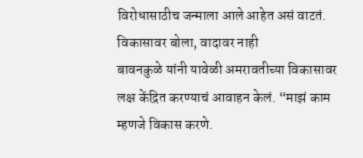विरोधासाठीच जन्माला आले आहेत असं वाटतं.
विकासावर बोला, वादावर नाही
बावनकुळे यांनी यावेळी अमरावतीच्या विकासावर लक्ष केंद्रित करण्याचं आवाहन केलं. “माझं काम म्हणजे विकास करणे.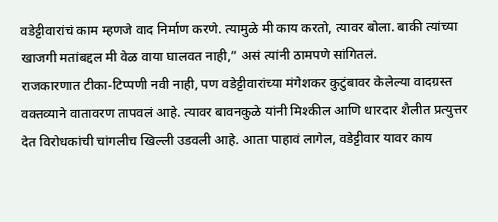वडेट्टीवारांचं काम म्हणजे वाद निर्माण करणे. त्यामुळे मी काय करतो, त्यावर बोला. बाकी त्यांच्या खाजगी मतांबद्दल मी वेळ वाया घालवत नाही,” असं त्यांनी ठामपणे सांगितलं.
राजकारणात टीका-टिप्पणी नवी नाही, पण वडेट्टीवारांच्या मंगेशकर कुटुंबावर केलेल्या वादग्रस्त वक्तव्याने वातावरण तापवलं आहे. त्यावर बावनकुळे यांनी मिश्कील आणि धारदार शैलीत प्रत्युत्तर देत विरोधकांची चांगलीच खिल्ली उडवली आहे. आता पाहावं लागेल, वडेट्टीवार यावर काय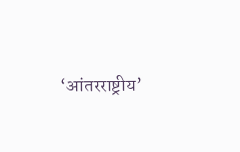‘आंतरराष्ट्रीय’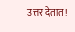उत्तर देतात!